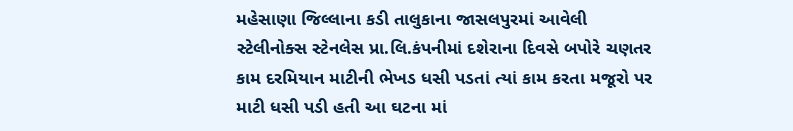મહેસાણા જિલ્લાના કડી તાલુકાના જાસલપુરમાં આવેલી સ્ટેલીનોક્સ સ્ટેનલેસ પ્રા.લિ.કંપનીમાં દશેરાના દિવસે બપોરે ચણતર કામ દરમિયાન માટીની ભેખડ ધસી પડતાં ત્યાં કામ કરતા મજૂરો પર માટી ધસી પડી હતી આ ઘટના માં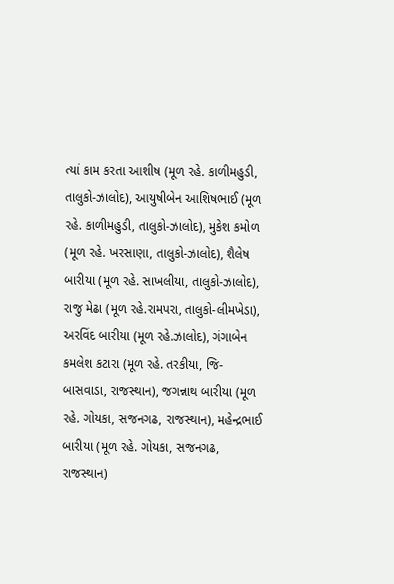ત્યાં કામ કરતા આશીષ (મૂળ રહે. કાળીમહુડી, તાલુકો-ઝાલોદ), આયુષીબેન આશિષભાઈ (મૂળ રહે. કાળીમહુડી, તાલુકો-ઝાલોદ), મુકેશ કમોળ (મૂળ રહે. ખરસાણા, તાલુકો-ઝાલોદ), શૈલેષ બારીયા (મૂળ રહે. સાખલીયા, તાલુકો-ઝાલોદ), રાજુ મેઢા (મૂળ રહે.રામપરા, તાલુકો-લીમખેડા), અરવિંદ બારીયા (મૂળ રહે.ઝાલોદ), ગંગાબેન કમલેશ કટારા (મૂળ રહે. તરકીયા, જિ-બાસવાડા, રાજસ્થાન), જગન્નાથ બારીયા (મૂળ રહે. ગોયકા, સજનગઢ, રાજસ્થાન), મહેન્દ્રભાઈ બારીયા (મૂળ રહે. ગોયકા, સજનગઢ, રાજસ્થાન)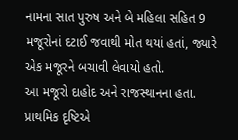નામના સાત પુરુષ અને બે મહિલા સહિત 9 મજૂરોનાં દટાઈ જવાથી મોત થયાં હતાં, જ્યારે એક મજૂરને બચાવી લેવાયો હતો.
આ મજૂરો દાહોદ અને રાજસ્થાનના હતા. પ્રાથમિક દૃષ્ટિએ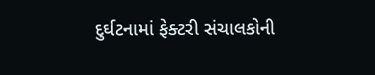દુર્ઘટનામાં ફેક્ટરી સંચાલકોની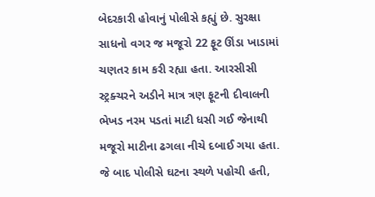બેદરકારી હોવાનું પોલીસે કહ્યું છે. સુરક્ષા સાધનો વગર જ મજૂરો 22 ફૂટ ઊંડા ખાડામાં ચણતર કામ કરી રહ્યા હતા. આરસીસી સ્ટ્રક્ચરને અડીને માત્ર ત્રણ ફૂટની દીવાલની ભેખડ નરમ પડતાં માટી ધસી ગઈ જેનાથી મજૂરો માટીના ઢગલા નીચે દબાઈ ગયા હતા. જે બાદ પોલીસે ઘટના સ્થળે પહોચી હતી,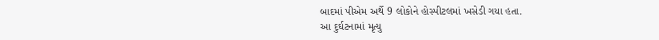બાદમાં પીએમ અર્થે 9 લોકોને હોસ્પીટલમાં ખસેડી ગયા હતા.
આ દુર્ઘટનામાં મૃત્યુ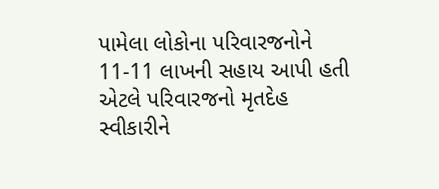પામેલા લોકોના પરિવારજનોને 11-11 લાખની સહાય આપી હતી એટલે પરિવારજનો મૃતદેહ સ્વીકારીને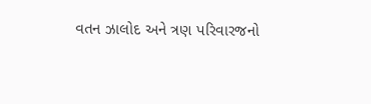વતન ઝાલોદ અને ત્રણ પરિવારજનો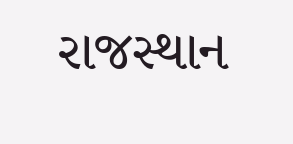રાજસ્થાન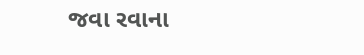જવા રવાના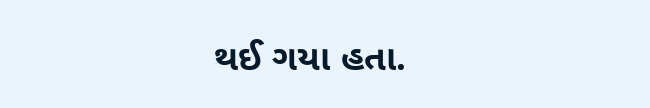થઈ ગયા હતા.